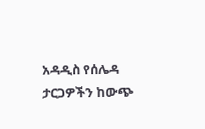አዳዲስ የሰሌዳ ታርጋዎችን ከውጭ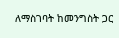ለማስገባት ከመንግስት ጋር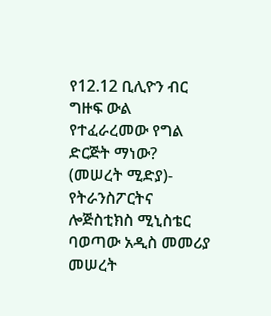የ12.12 ቢሊዮን ብር ግዙፍ ውል የተፈራረመው የግል ድርጅት ማነው?
(መሠረት ሚድያ)- የትራንስፖርትና ሎጅስቲክስ ሚኒስቴር ባወጣው አዲስ መመሪያ መሠረት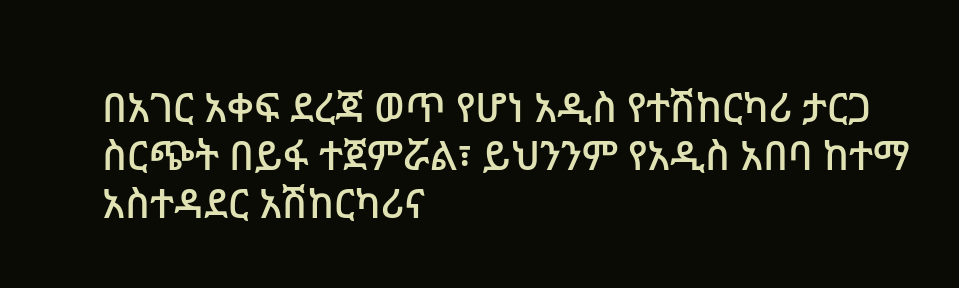በአገር አቀፍ ደረጃ ወጥ የሆነ አዲስ የተሽከርካሪ ታርጋ ስርጭት በይፋ ተጀምሯል፣ ይህንንም የአዲስ አበባ ከተማ አስተዳደር አሽከርካሪና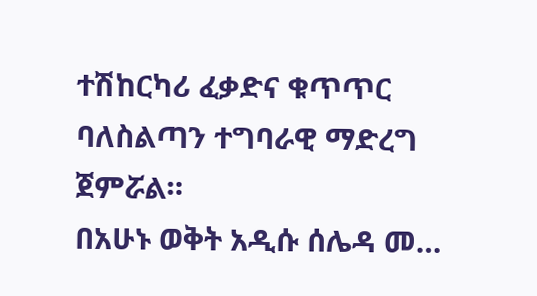ተሽከርካሪ ፈቃድና ቁጥጥር ባለስልጣን ተግባራዊ ማድረግ ጀምሯል።
በአሁኑ ወቅት አዲሱ ሰሌዳ መ…